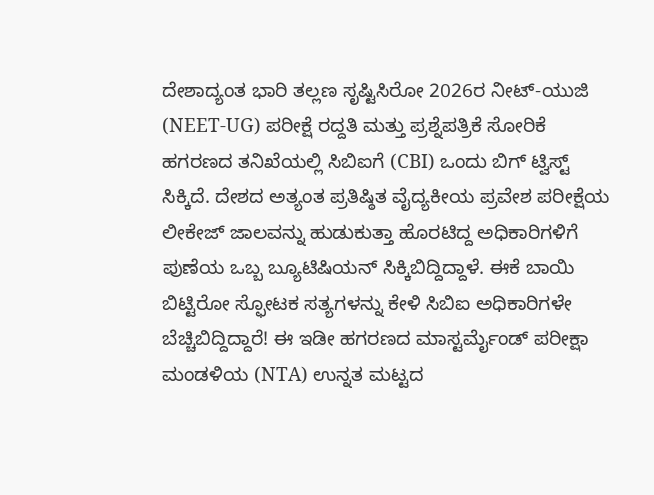ದೇಶಾದ್ಯಂತ ಭಾರಿ ತಲ್ಲಣ ಸೃಷ್ಟಿಸಿರೋ 2026ರ ನೀಟ್-ಯುಜಿ (NEET-UG) ಪರೀಕ್ಷೆ ರದ್ದತಿ ಮತ್ತು ಪ್ರಶ್ನೆಪತ್ರಿಕೆ ಸೋರಿಕೆ ಹಗರಣದ ತನಿಖೆಯಲ್ಲಿ ಸಿಬಿಐಗೆ (CBI) ಒಂದು ಬಿಗ್ ಟ್ವಿಸ್ಟ್ ಸಿಕ್ಕಿದೆ. ದೇಶದ ಅತ್ಯಂತ ಪ್ರತಿಷ್ಠಿತ ವೈದ್ಯಕೀಯ ಪ್ರವೇಶ ಪರೀಕ್ಷೆಯ ಲೀಕೇಜ್ ಜಾಲವನ್ನು ಹುಡುಕುತ್ತಾ ಹೊರಟಿದ್ದ ಅಧಿಕಾರಿಗಳಿಗೆ ಪುಣೆಯ ಒಬ್ಬ ಬ್ಯೂಟಿಷಿಯನ್ ಸಿಕ್ಕಿಬಿದ್ದಿದ್ದಾಳೆ. ಈಕೆ ಬಾಯಿ ಬಿಟ್ಟಿರೋ ಸ್ಫೋಟಕ ಸತ್ಯಗಳನ್ನು ಕೇಳಿ ಸಿಬಿಐ ಅಧಿಕಾರಿಗಳೇ ಬೆಚ್ಚಿಬಿದ್ದಿದ್ದಾರೆ! ಈ ಇಡೀ ಹಗರಣದ ಮಾಸ್ಟರ್ಮೈಂಡ್ ಪರೀಕ್ಷಾ ಮಂಡಳಿಯ (NTA) ಉನ್ನತ ಮಟ್ಟದ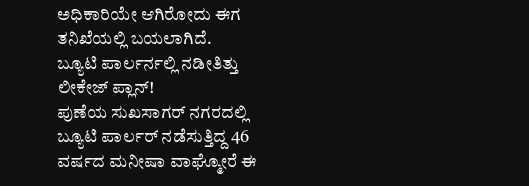ಅಧಿಕಾರಿಯೇ ಆಗಿರೋದು ಈಗ ತನಿಖೆಯಲ್ಲಿ ಬಯಲಾಗಿದೆ.
ಬ್ಯೂಟಿ ಪಾರ್ಲರ್ನಲ್ಲಿ ನಡೀತಿತ್ತು ಲೀಕೇಜ್ ಪ್ಲಾನ್!
ಪುಣೆಯ ಸುಖಸಾಗರ್ ನಗರದಲ್ಲಿ ಬ್ಯೂಟಿ ಪಾರ್ಲರ್ ನಡೆಸುತ್ತಿದ್ದ 46 ವರ್ಷದ ಮನೀಷಾ ವಾಘ್ಮೋರೆ ಈ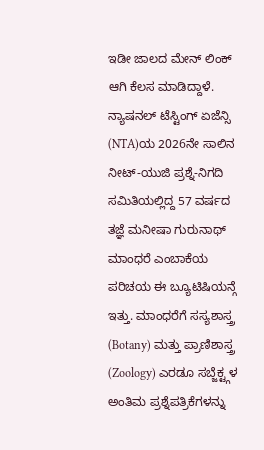ಇಡೀ ಜಾಲದ ಮೇನ್ ಲಿಂಕ್ ಆಗಿ ಕೆಲಸ ಮಾಡಿದ್ದಾಳೆ. ನ್ಯಾಷನಲ್ ಟೆಸ್ಟಿಂಗ್ ಏಜೆನ್ಸಿ (NTA)ಯ 2026ನೇ ಸಾಲಿನ ನೀಟ್-ಯುಜಿ ಪ್ರಶ್ನೆ-ನಿಗದಿ ಸಮಿತಿಯಲ್ಲಿದ್ದ 57 ವರ್ಷದ ತಜ್ಞೆ ಮನೀಷಾ ಗುರುನಾಥ್ ಮಾಂಧರೆ ಎಂಬಾಕೆಯ ಪರಿಚಯ ಈ ಬ್ಯೂಟಿಷಿಯನ್ಗೆ ಇತ್ತು. ಮಾಂಧರೆಗೆ ಸಸ್ಯಶಾಸ್ತ್ರ (Botany) ಮತ್ತು ಪ್ರಾಣಿಶಾಸ್ತ್ರ (Zoology) ಎರಡೂ ಸಬ್ಜೆಕ್ಟ್ಗಳ ಅಂತಿಮ ಪ್ರಶ್ನೆಪತ್ರಿಕೆಗಳನ್ನು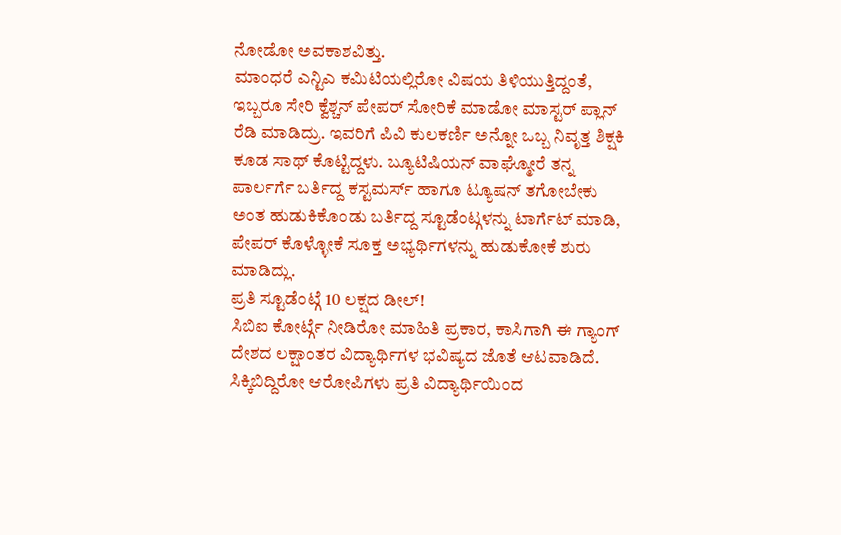ನೋಡೋ ಅವಕಾಶವಿತ್ತು.
ಮಾಂಧರೆ ಎನ್ಟಿಎ ಕಮಿಟಿಯಲ್ಲಿರೋ ವಿಷಯ ತಿಳಿಯುತ್ತಿದ್ದಂತೆ, ಇಬ್ಬರೂ ಸೇರಿ ಕ್ವೆಶ್ಚನ್ ಪೇಪರ್ ಸೋರಿಕೆ ಮಾಡೋ ಮಾಸ್ಟರ್ ಪ್ಲಾನ್ ರೆಡಿ ಮಾಡಿದ್ರು. ಇವರಿಗೆ ಪಿವಿ ಕುಲಕರ್ಣಿ ಅನ್ನೋ ಒಬ್ಬ ನಿವೃತ್ತ ಶಿಕ್ಷಕಿ ಕೂಡ ಸಾಥ್ ಕೊಟ್ಟಿದ್ದಳು. ಬ್ಯೂಟಿಷಿಯನ್ ವಾಘ್ಮೋರೆ ತನ್ನ ಪಾರ್ಲರ್ಗೆ ಬರ್ತಿದ್ದ ಕಸ್ಟಮರ್ಸ್ ಹಾಗೂ ಟ್ಯೂಷನ್ ತಗೋಬೇಕು ಅಂತ ಹುಡುಕಿಕೊಂಡು ಬರ್ತಿದ್ದ ಸ್ಟೂಡೆಂಟ್ಗಳನ್ನು ಟಾರ್ಗೆಟ್ ಮಾಡಿ, ಪೇಪರ್ ಕೊಳ್ಳೋಕೆ ಸೂಕ್ತ ಅಭ್ಯರ್ಥಿಗಳನ್ನು ಹುಡುಕೋಕೆ ಶುರು ಮಾಡಿದ್ಲು.
ಪ್ರತಿ ಸ್ಟೂಡೆಂಟ್ಗೆ 10 ಲಕ್ಷದ ಡೀಲ್!
ಸಿಬಿಐ ಕೋರ್ಟ್ಗೆ ನೀಡಿರೋ ಮಾಹಿತಿ ಪ್ರಕಾರ, ಕಾಸಿಗಾಗಿ ಈ ಗ್ಯಾಂಗ್ ದೇಶದ ಲಕ್ಷಾಂತರ ವಿದ್ಯಾರ್ಥಿಗಳ ಭವಿಷ್ಯದ ಜೊತೆ ಆಟವಾಡಿದೆ. ಸಿಕ್ಕಿಬಿದ್ದಿರೋ ಆರೋಪಿಗಳು ಪ್ರತಿ ವಿದ್ಯಾರ್ಥಿಯಿಂದ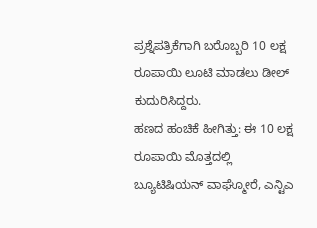ಪ್ರಶ್ನೆಪತ್ರಿಕೆಗಾಗಿ ಬರೊಬ್ಬರಿ 10 ಲಕ್ಷ ರೂಪಾಯಿ ಲೂಟಿ ಮಾಡಲು ಡೀಲ್ ಕುದುರಿಸಿದ್ದರು.
ಹಣದ ಹಂಚಿಕೆ ಹೀಗಿತ್ತು: ಈ 10 ಲಕ್ಷ ರೂಪಾಯಿ ಮೊತ್ತದಲ್ಲಿ ಬ್ಯೂಟಿಷಿಯನ್ ವಾಘ್ಮೋರೆ, ಎನ್ಟಿಎ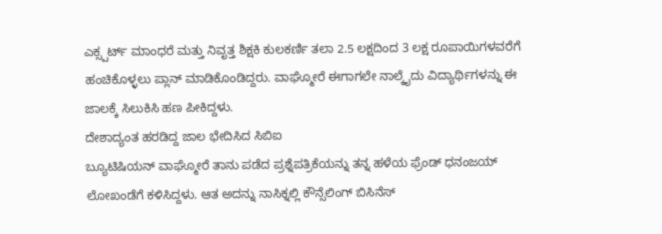ಎಕ್ಸ್ಪರ್ಟ್ ಮಾಂಧರೆ ಮತ್ತು ನಿವೃತ್ತ ಶಿಕ್ಷಕಿ ಕುಲಕರ್ಣಿ ತಲಾ 2.5 ಲಕ್ಷದಿಂದ 3 ಲಕ್ಷ ರೂಪಾಯಿಗಳವರೆಗೆ ಹಂಚಿಕೊಳ್ಳಲು ಪ್ಲಾನ್ ಮಾಡಿಕೊಂಡಿದ್ದರು. ವಾಘ್ಮೋರೆ ಈಗಾಗಲೇ ನಾಲ್ಕೈದು ವಿದ್ಯಾರ್ಥಿಗಳನ್ನು ಈ ಜಾಲಕ್ಕೆ ಸಿಲುಕಿಸಿ ಹಣ ಪೀಕಿದ್ದಳು.
ದೇಶಾದ್ಯಂತ ಹರಡಿದ್ದ ಜಾಲ ಭೇದಿಸಿದ ಸಿಬಿಐ
ಬ್ಯೂಟಿಷಿಯನ್ ವಾಘ್ಮೋರೆ ತಾನು ಪಡೆದ ಪ್ರಶ್ನೆಪತ್ರಿಕೆಯನ್ನು ತನ್ನ ಹಳೆಯ ಫ್ರೆಂಡ್ ಧನಂಜಯ್ ಲೋಖಂಡೆಗೆ ಕಳಿಸಿದ್ದಳು. ಆತ ಅದನ್ನು ನಾಸಿಕ್ನಲ್ಲಿ ಕೌನ್ಸೆಲಿಂಗ್ ಬಿಸಿನೆಸ್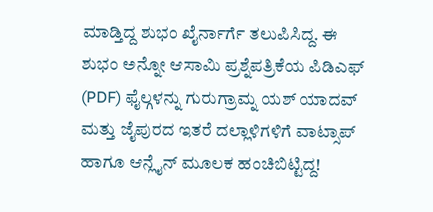ಮಾಡ್ತಿದ್ದ ಶುಭಂ ಖೈರ್ನಾರ್ಗೆ ತಲುಪಿಸಿದ್ದ. ಈ ಶುಭಂ ಅನ್ನೋ ಆಸಾಮಿ ಪ್ರಶ್ನೆಪತ್ರಿಕೆಯ ಪಿಡಿಎಫ್ (PDF) ಫೈಲ್ಗಳನ್ನು ಗುರುಗ್ರಾಮ್ನ ಯಶ್ ಯಾದವ್ ಮತ್ತು ಜೈಪುರದ ಇತರೆ ದಲ್ಲಾಳಿಗಳಿಗೆ ವಾಟ್ಸಾಪ್ ಹಾಗೂ ಆನ್ಲೈನ್ ಮೂಲಕ ಹಂಚಿಬಿಟ್ಟಿದ್ದ!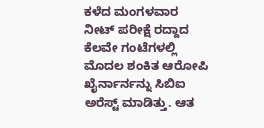ಕಳೆದ ಮಂಗಳವಾರ ನೀಟ್ ಪರೀಕ್ಷೆ ರದ್ದಾದ ಕೆಲವೇ ಗಂಟೆಗಳಲ್ಲಿ ಮೊದಲ ಶಂಕಿತ ಆರೋಪಿ ಖೈರ್ನಾರ್ನನ್ನು ಸಿಬಿಐ ಅರೆಸ್ಟ್ ಮಾಡಿತ್ತು. ಆತ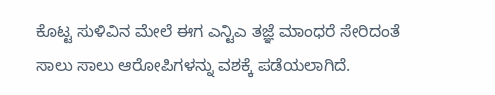ಕೊಟ್ಟ ಸುಳಿವಿನ ಮೇಲೆ ಈಗ ಎನ್ಟಿಎ ತಜ್ಞೆ ಮಾಂಧರೆ ಸೇರಿದಂತೆ ಸಾಲು ಸಾಲು ಆರೋಪಿಗಳನ್ನು ವಶಕ್ಕೆ ಪಡೆಯಲಾಗಿದೆ.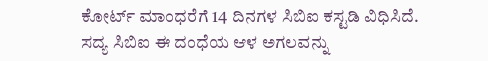ಕೋರ್ಟ್ ಮಾಂಧರೆಗೆ 14 ದಿನಗಳ ಸಿಬಿಐ ಕಸ್ಟಡಿ ವಿಧಿಸಿದೆ.
ಸದ್ಯ ಸಿಬಿಐ ಈ ದಂಧೆಯ ಆಳ ಅಗಲವನ್ನು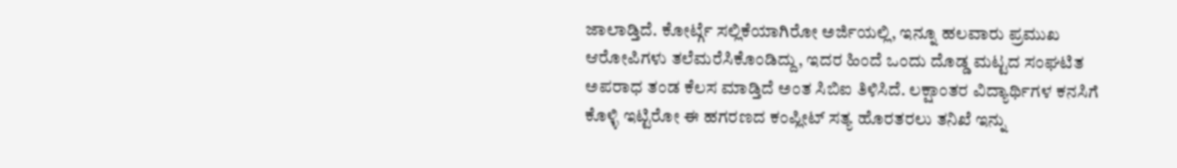ಜಾಲಾಡ್ತಿದೆ. ಕೋರ್ಟ್ಗೆ ಸಲ್ಲಿಕೆಯಾಗಿರೋ ಅರ್ಜಿಯಲ್ಲಿ, ಇನ್ನೂ ಹಲವಾರು ಪ್ರಮುಖ ಆರೋಪಿಗಳು ತಲೆಮರೆಸಿಕೊಂಡಿದ್ದು, ಇದರ ಹಿಂದೆ ಒಂದು ದೊಡ್ಡ ಮಟ್ಟದ ಸಂಘಟಿತ ಅಪರಾಧ ತಂಡ ಕೆಲಸ ಮಾಡ್ತಿದೆ ಅಂತ ಸಿಬಿಐ ತಿಳಿಸಿದೆ. ಲಕ್ಷಾಂತರ ವಿದ್ಯಾರ್ಥಿಗಳ ಕನಸಿಗೆ ಕೊಳ್ಳಿ ಇಟ್ಟಿರೋ ಈ ಹಗರಣದ ಕಂಪ್ಲೀಟ್ ಸತ್ಯ ಹೊರತರಲು ತನಿಖೆ ಇನ್ನು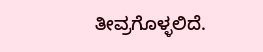ತೀವ್ರಗೊಳ್ಳಲಿದೆ.